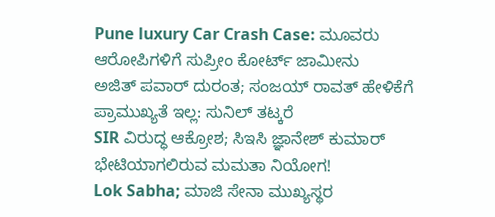Pune luxury Car Crash Case: ಮೂವರು ಆರೋಪಿಗಳಿಗೆ ಸುಪ್ರೀಂ ಕೋರ್ಟ್ ಜಾಮೀನು
ಅಜಿತ್ ಪವಾರ್ ದುರಂತ; ಸಂಜಯ್ ರಾವತ್ ಹೇಳಿಕೆಗೆ ಪ್ರಾಮುಖ್ಯತೆ ಇಲ್ಲ: ಸುನಿಲ್ ತಟ್ಕರೆ
SIR ವಿರುದ್ಧ ಆಕ್ರೋಶ; ಸಿಇಸಿ ಜ್ಞಾನೇಶ್ ಕುಮಾರ್ ಭೇಟಿಯಾಗಲಿರುವ ಮಮತಾ ನಿಯೋಗ!
Lok Sabha; ಮಾಜಿ ಸೇನಾ ಮುಖ್ಯಸ್ಥರ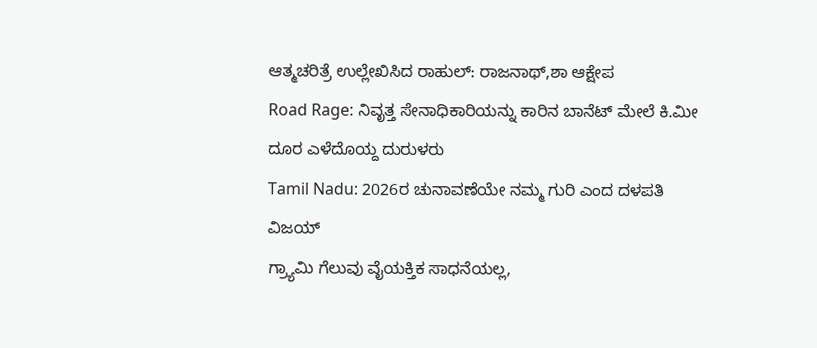ಆತ್ಮಚರಿತ್ರೆ ಉಲ್ಲೇಖಿಸಿದ ರಾಹುಲ್: ರಾಜನಾಥ್,ಶಾ ಆಕ್ಷೇಪ
Road Rage: ನಿವೃತ್ತ ಸೇನಾಧಿಕಾರಿಯನ್ನು ಕಾರಿನ ಬಾನೆಟ್ ಮೇಲೆ ಕಿ.ಮೀ ದೂರ ಎಳೆದೊಯ್ದ ದುರುಳರು
Tamil Nadu: 2026ರ ಚುನಾವಣೆಯೇ ನಮ್ಮ ಗುರಿ ಎಂದ ದಳಪತಿ ವಿಜಯ್
ಗ್ರ್ಯಾಮಿ ಗೆಲುವು ವೈಯಕ್ತಿಕ ಸಾಧನೆಯಲ್ಲ,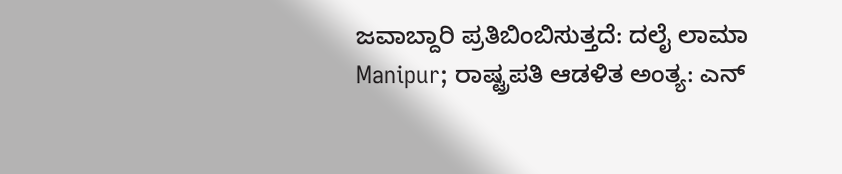ಜವಾಬ್ದಾರಿ ಪ್ರತಿಬಿಂಬಿಸುತ್ತದೆ: ದಲೈ ಲಾಮಾ
Manipur; ರಾಷ್ಟ್ರಪತಿ ಆಡಳಿತ ಅಂತ್ಯ: ಎನ್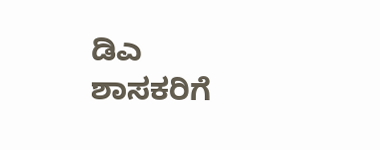ಡಿಎ ಶಾಸಕರಿಗೆ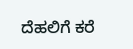ದೆಹಲಿಗೆ ಕರೆ